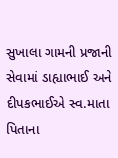સુખાલા ગામની પ્રજાની સેવામાં ડાહ્યાભાઈ અને દીપકભાઈએ સ્વ.માતા પિતાના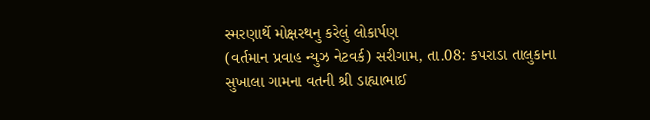સ્મરણાર્થે મોક્ષરથનુ કરેલું લોકાર્પણ
(વર્તમાન પ્રવાહ ન્યુઝ નેટવર્ક) સરીગામ, તા.08: કપરાડા તાલુકાના સુખાલા ગામના વતની શ્રી ડાહ્યાભાઈ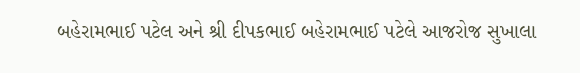બહેરામભાઈ પટેલ અને શ્રી દીપકભાઈ બહેરામભાઈ પટેલે આજરોજ સુખાલા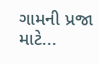ગામની પ્રજા માટે...